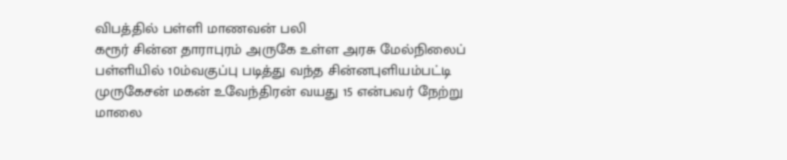விபத்தில் பள்ளி மாணவன் பலி
கரூர் சின்ன தாராபுரம் அருகே உள்ள அரசு மேல்நிலைப் பள்ளியில் 10ம்வகுப்பு படித்து வந்த சின்னபுளியம்பட்டி முருகேசன் மகன் உவேந்திரன் வயது 15 என்பவர் நேற்று மாலை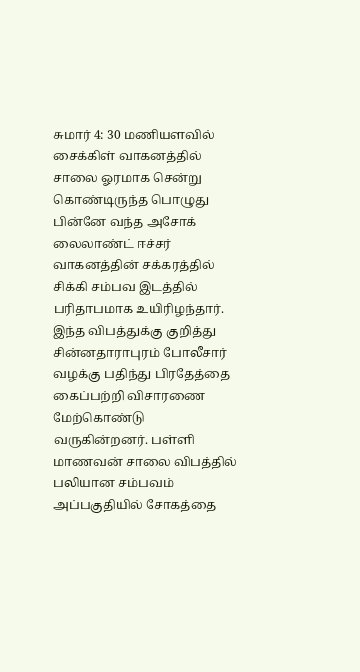சுமார் 4: 30 மணியளவில் சைக்கிள் வாகனத்தில் சாலை ஓரமாக சென்று கொண்டிருந்த பொழுது பின்னே வந்த அசோக் லைலாண்ட் ஈச்சர் வாகனத்தின் சக்கரத்தில் சிக்கி சம்பவ இடத்தில் பரிதாபமாக உயிரிழந்தார். இந்த விபத்துக்கு குறித்து சின்னதாராபுரம் போலீசார் வழக்கு பதிந்து பிரதேத்தை கைப்பற்றி விசாரணை மேற்கொண்டு வருகின்றனர். பள்ளி மாணவன் சாலை விபத்தில் பலியான சம்பவம் அப்பகுதியில் சோகத்தை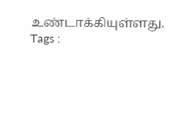உண்டாக்கியுள்ளது.
Tags :